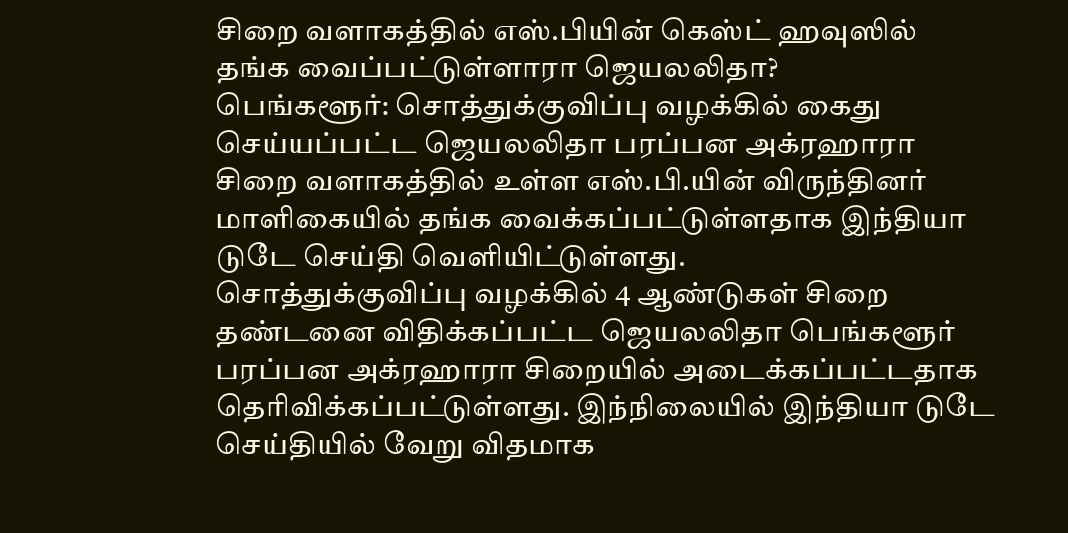சிறை வளாகத்தில் எஸ்.பியின் கெஸ்ட் ஹவுஸில் தங்க வைப்பட்டுள்ளாரா ஜெயலலிதா?
பெங்களூர்: சொத்துக்குவிப்பு வழக்கில் கைது செய்யப்பட்ட ஜெயலலிதா பரப்பன அக்ரஹாரா சிறை வளாகத்தில் உள்ள எஸ்.பி.யின் விருந்தினர் மாளிகையில் தங்க வைக்கப்பட்டுள்ளதாக இந்தியா டுடே செய்தி வெளியிட்டுள்ளது.
சொத்துக்குவிப்பு வழக்கில் 4 ஆண்டுகள் சிறை தண்டனை விதிக்கப்பட்ட ஜெயலலிதா பெங்களூர் பரப்பன அக்ரஹாரா சிறையில் அடைக்கப்பட்டதாக தெரிவிக்கப்பட்டுள்ளது. இந்நிலையில் இந்தியா டுடே செய்தியில் வேறு விதமாக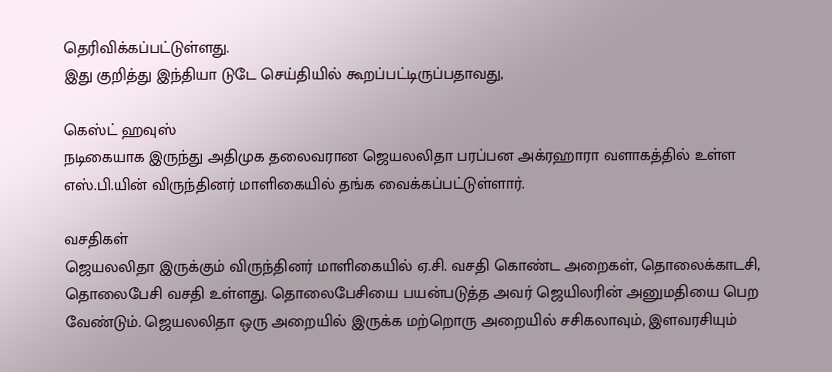தெரிவிக்கப்பட்டுள்ளது.
இது குறித்து இந்தியா டுடே செய்தியில் கூறப்பட்டிருப்பதாவது,

கெஸ்ட் ஹவுஸ்
நடிகையாக இருந்து அதிமுக தலைவரான ஜெயலலிதா பரப்பன அக்ரஹாரா வளாகத்தில் உள்ள எஸ்.பி.யின் விருந்தினர் மாளிகையில் தங்க வைக்கப்பட்டுள்ளார்.

வசதிகள்
ஜெயலலிதா இருக்கும் விருந்தினர் மாளிகையில் ஏ.சி. வசதி கொண்ட அறைகள், தொலைக்காடசி, தொலைபேசி வசதி உள்ளது. தொலைபேசியை பயன்படுத்த அவர் ஜெயிலரின் அனுமதியை பெற வேண்டும். ஜெயலலிதா ஒரு அறையில் இருக்க மற்றொரு அறையில் சசிகலாவும், இளவரசியும்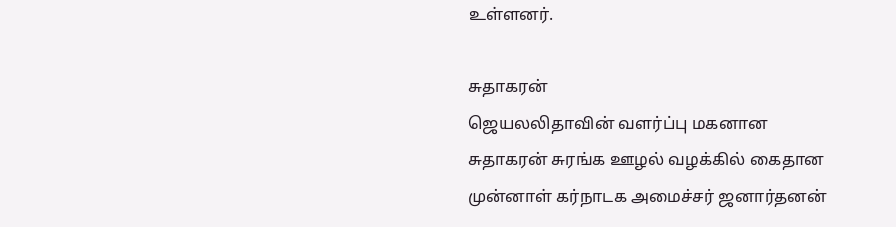உள்ளனர்.

சுதாகரன்
ஜெயலலிதாவின் வளர்ப்பு மகனான சுதாகரன் சுரங்க ஊழல் வழக்கில் கைதான முன்னாள் கர்நாடக அமைச்சர் ஜனார்தனன்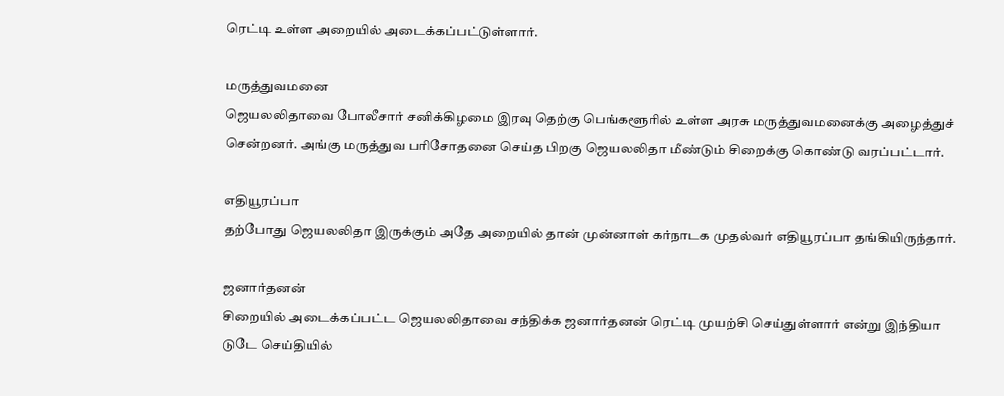ரெட்டி உள்ள அறையில் அடைக்கப்பட்டுள்ளார்.

மருத்துவமனை
ஜெயலலிதாவை போலீசார் சனிக்கிழமை இரவு தெற்கு பெங்களூரில் உள்ள அரசு மருத்துவமனைக்கு அழைத்துச் சென்றனர். அங்கு மருத்துவ பரிசோதனை செய்த பிறகு ஜெயலலிதா மீண்டும் சிறைக்கு கொண்டு வரப்பட்டார்.

எதியூரப்பா
தற்போது ஜெயலலிதா இருக்கும் அதே அறையில் தான் முன்னாள் கர்நாடக முதல்வர் எதியூரப்பா தங்கியிருந்தார்.

ஜனார்தனன்
சிறையில் அடைக்கப்பட்ட ஜெயலலிதாவை சந்திக்க ஜனார்தனன் ரெட்டி முயற்சி செய்துள்ளார் என்று இந்தியா டுடே செய்தியில்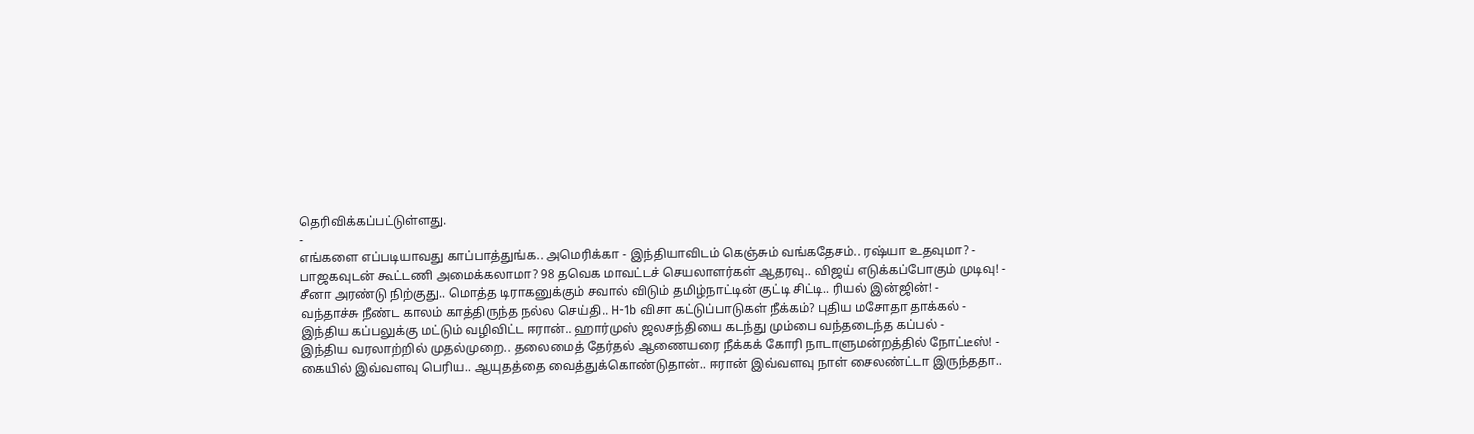தெரிவிக்கப்பட்டுள்ளது.
-
எங்களை எப்படியாவது காப்பாத்துங்க.. அமெரிக்கா - இந்தியாவிடம் கெஞ்சும் வங்கதேசம்.. ரஷ்யா உதவுமா? -
பாஜகவுடன் கூட்டணி அமைக்கலாமா? 98 தவெக மாவட்டச் செயலாளர்கள் ஆதரவு.. விஜய் எடுக்கப்போகும் முடிவு! -
சீனா அரண்டு நிற்குது.. மொத்த டிராகனுக்கும் சவால் விடும் தமிழ்நாட்டின் குட்டி சிட்டி.. ரியல் இன்ஜின்! -
வந்தாச்சு நீண்ட காலம் காத்திருந்த நல்ல செய்தி.. H-1b விசா கட்டுப்பாடுகள் நீக்கம்? புதிய மசோதா தாக்கல் -
இந்திய கப்பலுக்கு மட்டும் வழிவிட்ட ஈரான்.. ஹார்முஸ் ஜலசந்தியை கடந்து மும்பை வந்தடைந்த கப்பல் -
இந்திய வரலாற்றில் முதல்முறை.. தலைமைத் தேர்தல் ஆணையரை நீக்கக் கோரி நாடாளுமன்றத்தில் நோட்டீஸ்! -
கையில் இவ்வளவு பெரிய.. ஆயுதத்தை வைத்துக்கொண்டுதான்.. ஈரான் இவ்வளவு நாள் சைலண்ட்டா இருந்ததா..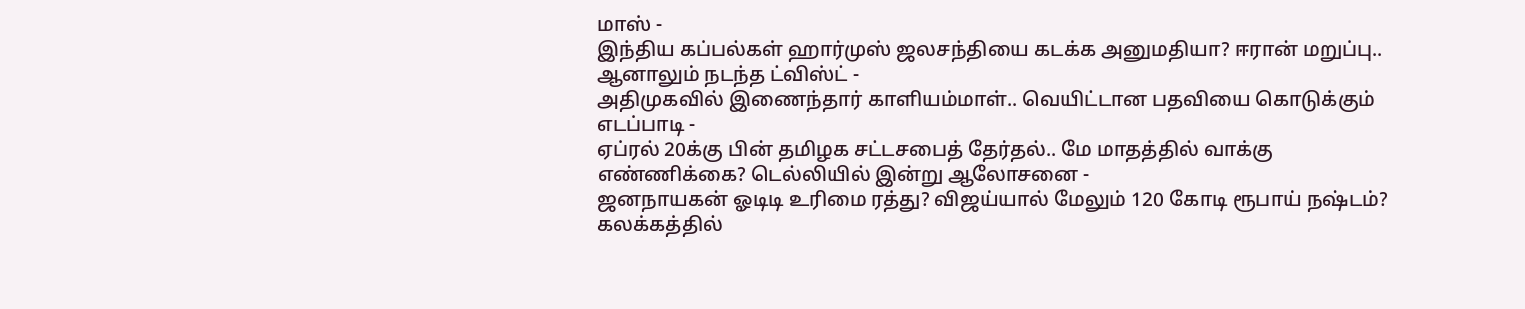மாஸ் -
இந்திய கப்பல்கள் ஹார்முஸ் ஜலசந்தியை கடக்க அனுமதியா? ஈரான் மறுப்பு.. ஆனாலும் நடந்த ட்விஸ்ட் -
அதிமுகவில் இணைந்தார் காளியம்மாள்.. வெயிட்டான பதவியை கொடுக்கும் எடப்பாடி -
ஏப்ரல் 20க்கு பின் தமிழக சட்டசபைத் தேர்தல்.. மே மாதத்தில் வாக்கு எண்ணிக்கை? டெல்லியில் இன்று ஆலோசனை -
ஜனநாயகன் ஓடிடி உரிமை ரத்து? விஜய்யால் மேலும் 120 கோடி ரூபாய் நஷ்டம்? கலக்கத்தில்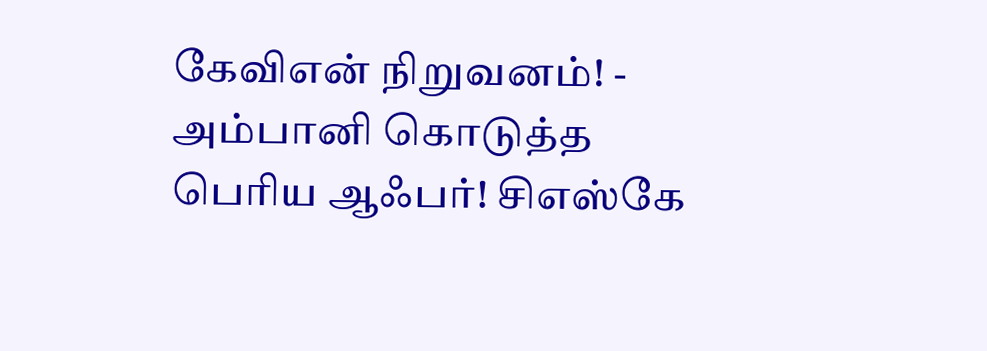கேவிஎன் நிறுவனம்! -
அம்பானி கொடுத்த பெரிய ஆஃபர்! சிஎஸ்கே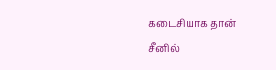கடைசியாக தான் சீனில்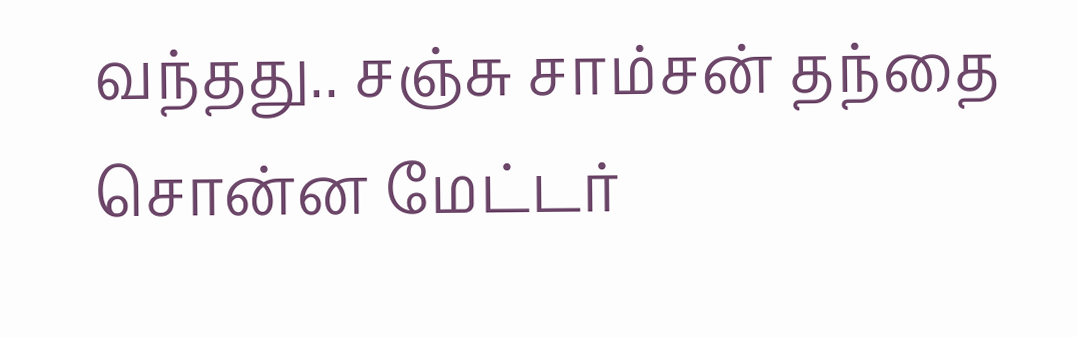வந்தது.. சஞ்சு சாம்சன் தந்தை சொன்ன மேட்டர்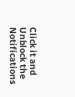Click it and Unblock the Notifications